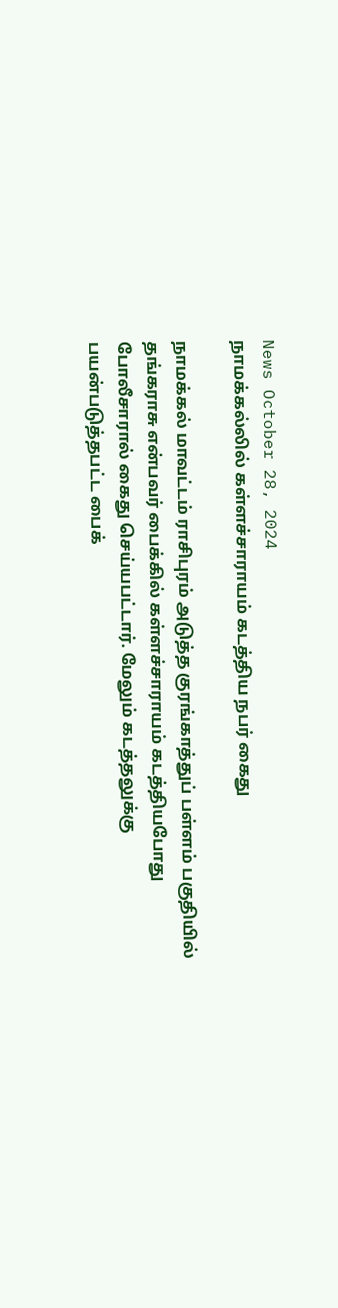News October 28, 2024
நாமக்கல்லில் கள்ளச்சாராயம் கடத்திய நபர் கைது

நாமக்கல் மாவட்டம் ராசிபுரம் அடுத்த குரங்காத்துப் பள்ளம் பகுதியில் தங்கராசு என்பவர் பைக்கில் கள்ளச்சாராயம் கடத்தியபோது போலீசாரால் கைது செய்யபட்டார். மேலும் கடத்தலுக்கு பயன்படுத்தபட்ட பைக்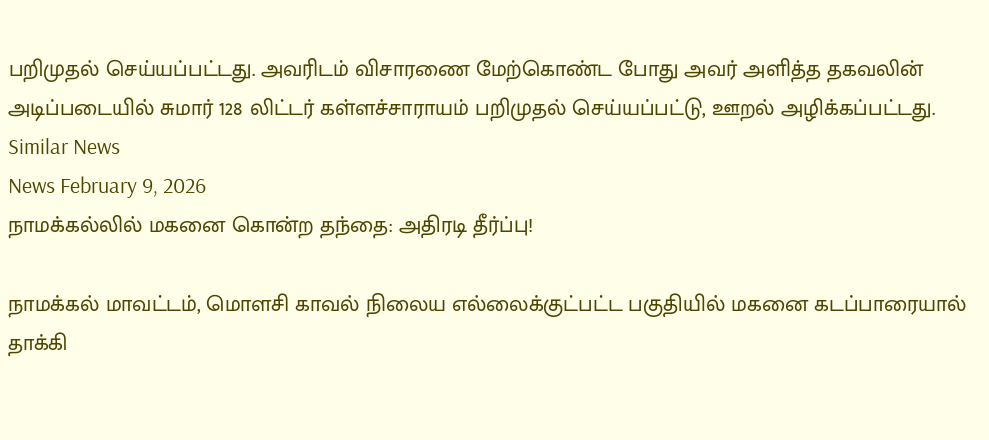பறிமுதல் செய்யப்பட்டது. அவரிடம் விசாரணை மேற்கொண்ட போது அவர் அளித்த தகவலின் அடிப்படையில் சுமார் 128 லிட்டர் கள்ளச்சாராயம் பறிமுதல் செய்யப்பட்டு, ஊறல் அழிக்கப்பட்டது.
Similar News
News February 9, 2026
நாமக்கல்லில் மகனை கொன்ற தந்தை: அதிரடி தீர்ப்பு!

நாமக்கல் மாவட்டம், மொளசி காவல் நிலைய எல்லைக்குட்பட்ட பகுதியில் மகனை கடப்பாரையால் தாக்கி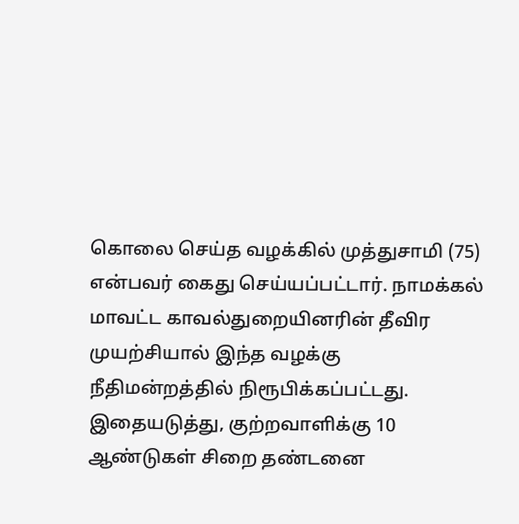கொலை செய்த வழக்கில் முத்துசாமி (75) என்பவர் கைது செய்யப்பட்டார். நாமக்கல் மாவட்ட காவல்துறையினரின் தீவிர முயற்சியால் இந்த வழக்கு நீதிமன்றத்தில் நிரூபிக்கப்பட்டது. இதையடுத்து, குற்றவாளிக்கு 10 ஆண்டுகள் சிறை தண்டனை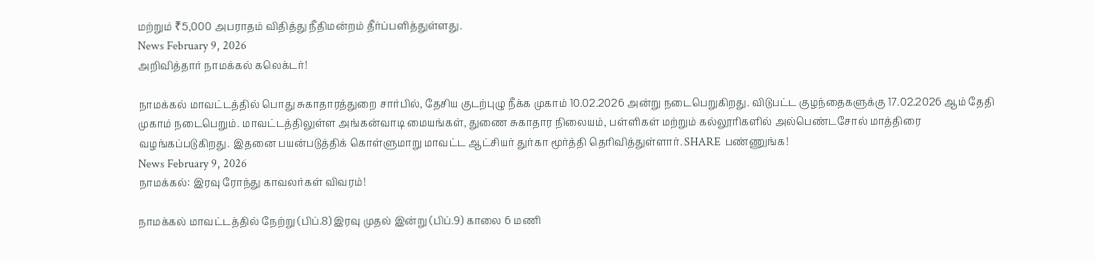மற்றும் ₹5,000 அபராதம் விதித்து நீதிமன்றம் தீர்ப்பளித்துள்ளது.
News February 9, 2026
அறிவித்தார் நாமக்கல் கலெக்டர்!

நாமக்கல் மாவட்டத்தில் பொது சுகாதாரத்துறை சார்பில், தேசிய குடற்புழு நீக்க முகாம் 10.02.2026 அன்று நடைபெறுகிறது. விடுபட்ட குழந்தைகளுக்கு 17.02.2026 ஆம் தேதி முகாம் நடைபெறும். மாவட்டத்திலுள்ள அங்கன்வாடி மையங்கள், துணை சுகாதார நிலையம், பள்ளிகள் மற்றும் கல்லூரிகளில் அல்பெண்டசோல் மாத்திரை வழங்கப்படுகிறது. இதனை பயன்படுத்திக் கொள்ளுமாறு மாவட்ட ஆட்சியர் துர்கா மூர்த்தி தெரிவித்துள்ளார். SHARE பண்ணுங்க!
News February 9, 2026
நாமக்கல்: இரவு ரோந்து காவலர்கள் விவரம்!

நாமக்கல் மாவட்டத்தில் நேற்று (பிப்.8) இரவு முதல் இன்று (பிப்.9) காலை 6 மணி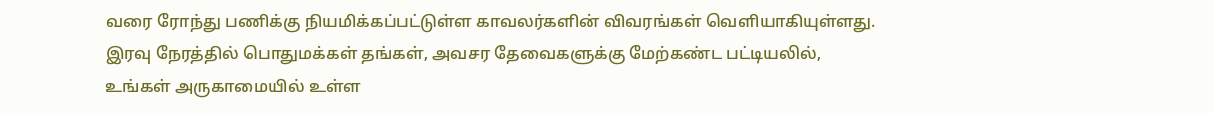வரை ரோந்து பணிக்கு நியமிக்கப்பட்டுள்ள காவலர்களின் விவரங்கள் வெளியாகியுள்ளது. இரவு நேரத்தில் பொதுமக்கள் தங்கள், அவசர தேவைகளுக்கு மேற்கண்ட பட்டியலில், உங்கள் அருகாமையில் உள்ள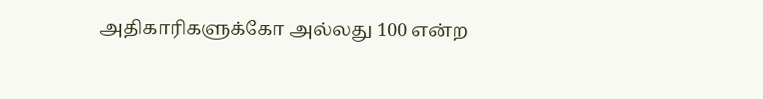அதிகாரிகளுக்கோ அல்லது 100 என்ற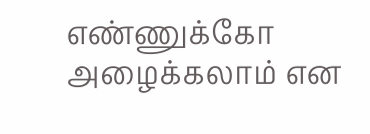எண்ணுக்கோ அழைக்கலாம் என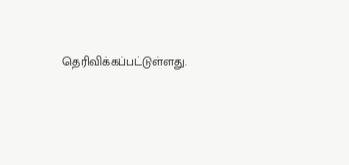தெரிவிக்கப்பட்டுள்ளது.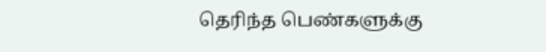தெரிந்த பெண்களுக்கு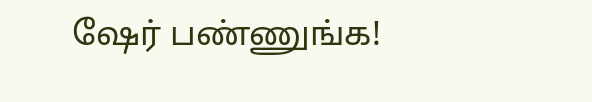ஷேர் பண்ணுங்க!